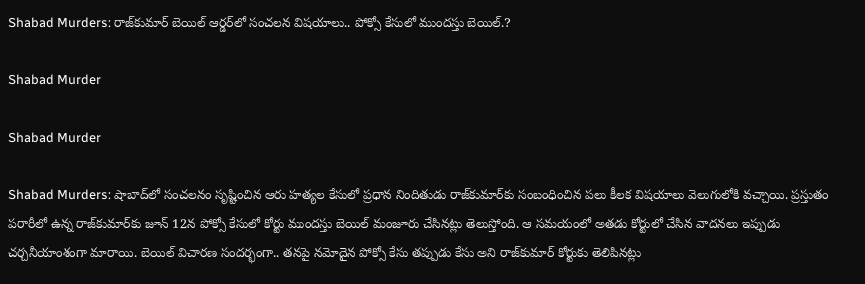Shabad Murders: రాజ్‌కుమార్ బెయిల్ ఆర్డర్‌లో సంచలన విషయాలు.. పోక్సో కేసులో ముందస్తు బెయిల్.?

Shabad Murder

Shabad Murder

Shabad Murders: షాబాద్‌లో సంచలనం సృష్టించిన ఆరు హత్యల కేసులో ప్రధాన నిందితుడు రాజ్‌కుమార్‌కు సంబంధించిన పలు కీలక విషయాలు వెలుగులోకి వచ్చాయి. ప్రస్తుతం పరారీలో ఉన్న రాజ్‌కుమార్‌కు జూన్ 12న పోక్సో కేసులో కోర్టు ముందస్తు బెయిల్ మంజూరు చేసినట్లు తెలుస్తోంది. ఆ సమయంలో అతడు కోర్టులో చేసిన వాదనలు ఇప్పుడు చర్చనీయాంశంగా మారాయి. బెయిల్ విచారణ సందర్భంగా.. తనపై నమోదైన పోక్సో కేసు తప్పుడు కేసు అని రాజ్‌కుమార్ కోర్టుకు తెలిపినట్లు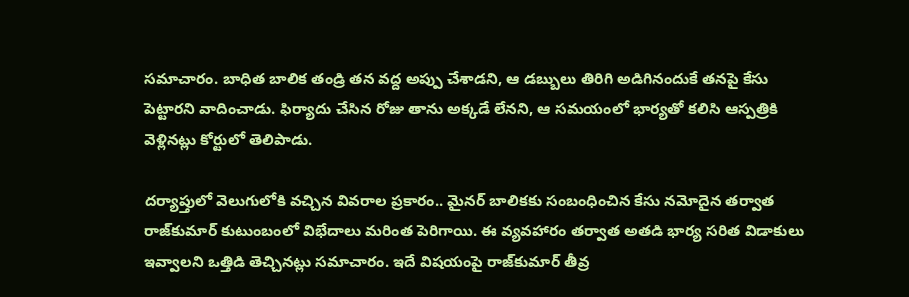సమాచారం. బాధిత బాలిక తండ్రి తన వద్ద అప్పు చేశాడని, ఆ డబ్బులు తిరిగి అడిగినందుకే తనపై కేసు పెట్టారని వాదించాడు. ఫిర్యాదు చేసిన రోజు తాను అక్కడే లేనని, ఆ సమయంలో భార్యతో కలిసి ఆస్పత్రికి వెళ్లినట్లు కోర్టులో తెలిపాడు.

దర్యాప్తులో వెలుగులోకి వచ్చిన వివరాల ప్రకారం.. మైనర్ బాలికకు సంబంధించిన కేసు నమోదైన తర్వాత రాజ్‌కుమార్ కుటుంబంలో విభేదాలు మరింత పెరిగాయి. ఈ వ్యవహారం తర్వాత అతడి భార్య సరిత విడాకులు ఇవ్వాలని ఒత్తిడి తెచ్చినట్లు సమాచారం. ఇదే విషయంపై రాజ్‌కుమార్ తీవ్ర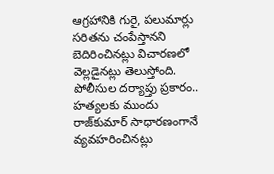ఆగ్రహానికి గురై, పలుమార్లు సరితను చంపేస్తానని బెదిరించినట్లు విచారణలో వెల్లడైనట్లు తెలుస్తోంది. పోలీసుల దర్యాప్తు ప్రకారం.. హత్యలకు ముందు రాజ్‌కుమార్ సాధారణంగానే వ్యవహరించినట్లు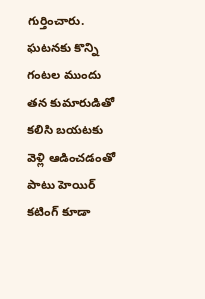గుర్తించారు. ఘటనకు కొన్ని గంటల ముందు తన కుమారుడితో కలిసి బయటకు వెళ్లి ఆడించడంతో పాటు హెయిర్ కటింగ్ కూడా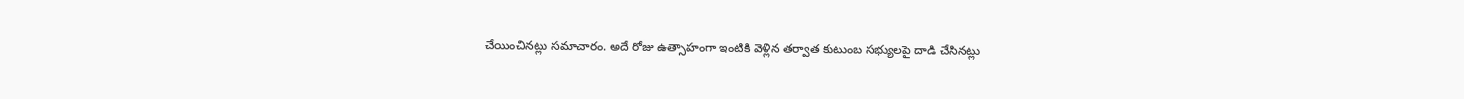చేయించినట్లు సమాచారం. అదే రోజు ఉత్సాహంగా ఇంటికి వెళ్లిన తర్వాత కుటుంబ సభ్యులపై దాడి చేసినట్లు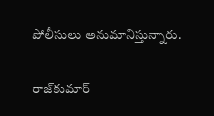పోలీసులు అనుమానిస్తున్నారు.

రాజ్‌కుమార్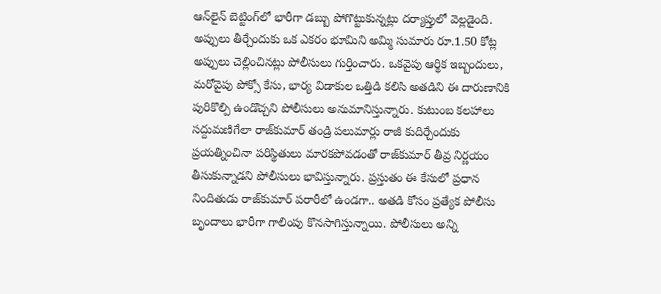ఆన్‌లైన్ బెట్టింగ్‌లో భారీగా డబ్బు పోగొట్టుకున్నట్లు దర్యాప్తులో వెల్లడైంది. అప్పులు తీర్చేందుకు ఒక ఎకరం భూమిని అమ్మి సుమారు రూ.1.50 కోట్ల అప్పులు చెల్లించినట్లు పోలీసులు గుర్తించారు. ఒకవైపు ఆర్థిక ఇబ్బందులు, మరోవైపు పోక్సో కేసు, భార్య విడాకుల ఒత్తిడి కలిసి అతడిని ఈ దారుణానికి పురికొల్పి ఉండొచ్చని పోలీసులు అనుమానిస్తున్నారు. కుటుంబ కలహాలు సద్దుమణిగేలా రాజ్‌కుమార్ తండ్రి పలుమార్లు రాజీ కుదిర్చేందుకు ప్రయత్నించినా పరిస్థితులు మారకపోవడంతో రాజ్‌కుమార్ తీవ్ర నిర్ణయం తీసుకున్నాడని పోలీసులు భావిస్తున్నారు. ప్రస్తుతం ఈ కేసులో ప్రధాన నిందితుడు రాజ్‌కుమార్ పరారీలో ఉండగా.. అతడి కోసం ప్రత్యేక పోలీసు బృందాలు భారీగా గాలింపు కొనసాగిస్తున్నాయి. పోలీసులు అన్ని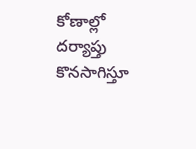కోణాల్లో దర్యాప్తు కొనసాగిస్తూ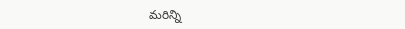మరిన్ని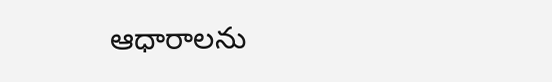ఆధారాలను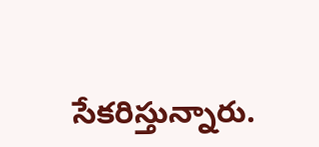సేకరిస్తున్నారు.